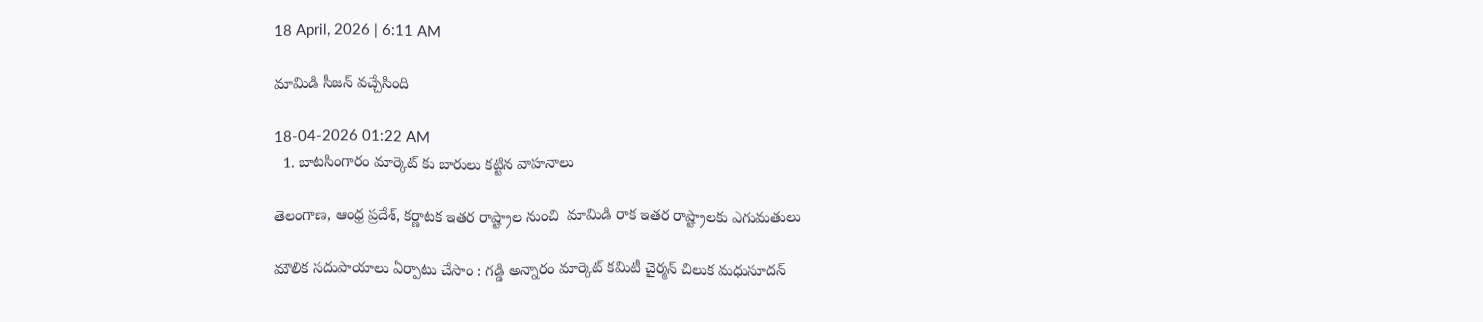18 April, 2026 | 6:11 AM

మామిడి సీజన్ వచ్చేసింది

18-04-2026 01:22 AM
  1. బాటసింగారం మార్కెట్ కు బారులు కట్టిన వాహనాలు

తెలంగాణ, ఆంధ్ర ప్రదేశ్, కర్ణాటక ఇతర రాష్ట్రాల నుంచి  మామిడి రాక ఇతర రాష్ట్రాలకు ఎగుమతులు

మౌలిక సదుపాయాలు ఏర్పాటు చేసాం : గడ్డి అన్నారం మార్కెట్ కమిటీ చైర్మన్ చిలుక మధుసూదన్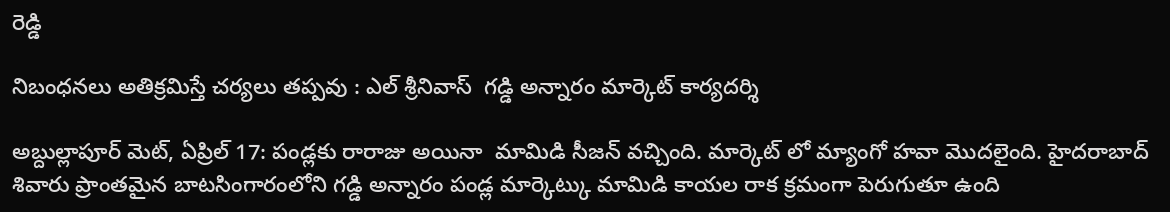రెడ్డి

నిబంధనలు అతిక్రమిస్తే చర్యలు తప్పవు : ఎల్ శ్రీనివాస్  గడ్డి అన్నారం మార్కెట్ కార్యదర్శి

అబ్దుల్లాపూర్ మెట్, ఏప్రిల్ 17: పండ్లకు రారాజు అయినా  మామిడి సీజన్ వచ్చింది. మార్కెట్ లో మ్యాంగో హవా మొదలైంది. హైదరాబాద్ శివారు ప్రాంతమైన బాటసింగారంలోని గడ్డి అన్నారం పండ్ల మార్కెట్కు మామిడి కాయల రాక క్రమంగా పెరుగుతూ ఉంది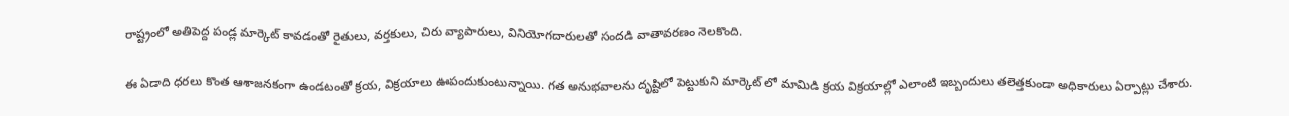రాష్ట్రంలో అతిపెద్ద పండ్ల మార్కెట్ కావడంతో రైతులు, వర్తకులు, చిరు వ్యాపారులు, వినియోగదారులతో సందడి వాతావరణం నెలకొంది.

ఈ ఏడాది ధరలు కొంత ఆశాజనకంగా ఉండటంతో క్రయ, విక్రయాలు ఊపందుకుంటున్నాయి. గత అనుభవాలను దృష్టిలో పెట్టుకుని మార్కెట్ లో మామిడి క్రయ విక్రయాల్లో ఎలాంటి ఇబ్బందులు తలెత్తకుండా అధికారులు ఏర్పాట్లు చేశారు.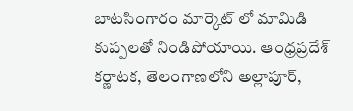బాటసింగారం మార్కెట్ లో మామిడి కుప్పలతో నిండిపోయాయి. ఆంధ్రప్రదేశ్  కర్ణాటక, తెలంగాణలోని అల్లాపూర్,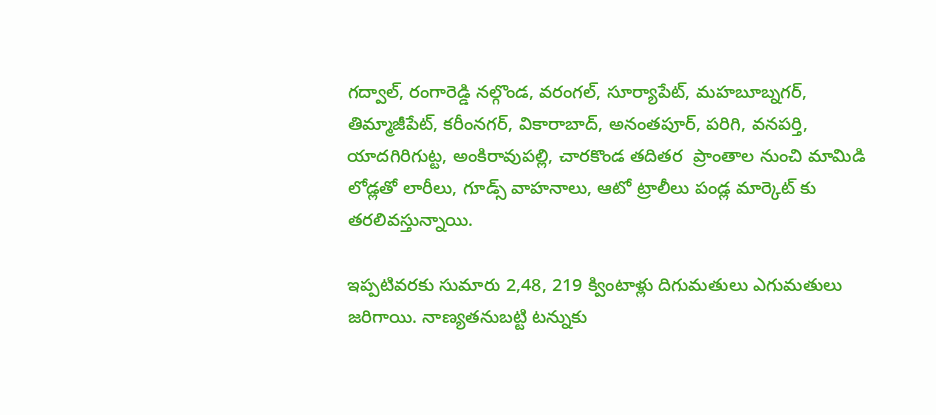గద్వాల్, రంగారెడ్డి నల్గొండ, వరంగల్, సూర్యాపేట్, మహబూబ్నగర్, తిమ్మాజీపేట్, కరీంనగర్, వికారాబాద్, అనంతపూర్, పరిగి, వనపర్తి, యాదగిరిగుట్ట, అంకిరావుపల్లి, చారకొండ తదితర  ప్రాంతాల నుంచి మామిడి లోడ్లతో లారీలు, గూడ్స్ వాహనాలు, ఆటో ట్రాలీలు పండ్ల మార్కెట్ కు తరలివస్తున్నాయి.

ఇప్పటివరకు సుమారు 2,48, 219 క్వింటాళ్లు దిగుమతులు ఎగుమతులు జరిగాయి. నాణ్యతనుబట్టి టన్నుకు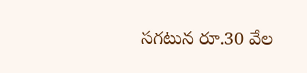సగటున రూ.30 వేల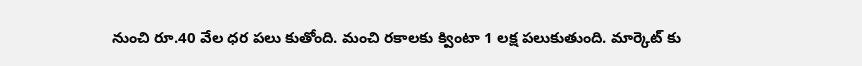నుంచి రూ.40 వేల ధర పలు కుతోంది. మంచి రకాలకు క్వింటా 1 లక్ష పలుకుతుంది. మార్కెట్ కు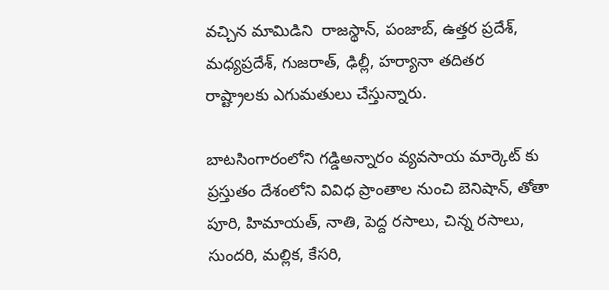వచ్చిన మామిడిని  రాజస్థాన్, పంజాబ్, ఉత్తర ప్రదేశ్, మధ్యప్రదేశ్, గుజరాత్, ఢిల్లీ, హర్యానా తదితర రాష్ట్రాలకు ఎగుమతులు చేస్తున్నారు.

బాటసింగారంలోని గడ్డిఅన్నారం వ్యవసాయ మార్కెట్ కు ప్రస్తుతం దేశంలోని వివిధ ప్రాంతాల నుంచి బెనిషాన్, తోతా పూరి, హిమాయత్, నాతి, పెద్ద రసాలు, చిన్న రసాలు, సుందరి, మల్లిక, కేసరి,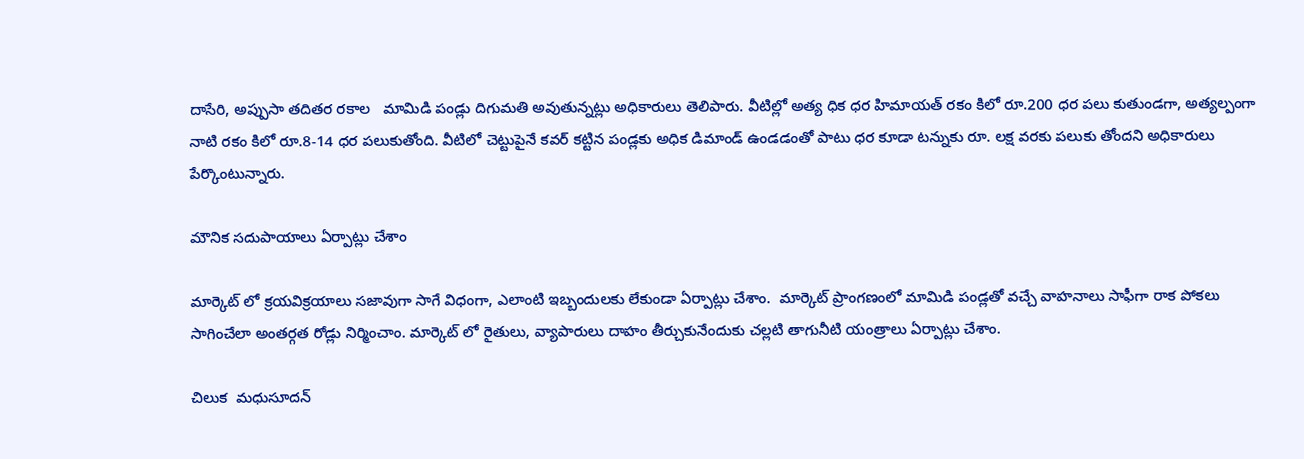దాసేరి, అప్పుసా తదితర రకాల   మామిడి పండ్లు దిగుమతి అవుతున్నట్లు అధికారులు తెలిపారు. వీటిల్లో అత్య ధిక ధర హిమాయత్ రకం కిలో రూ.200 ధర పలు కుతుండగా, అత్యల్పంగా నాటి రకం కిలో రూ.8-14 ధర పలుకుతోంది. వీటిలో చెట్టుపైనే కవర్ కట్టిన పండ్లకు అధిక డిమాండ్ ఉండడంతో పాటు ధర కూడా టన్నుకు రూ. లక్ష వరకు పలుకు తోందని అధికారులు పేర్కొంటున్నారు.

మౌనిక సదుపాయాలు ఏర్పాట్లు చేశాం

మార్కెట్ లో క్రయవిక్రయాలు సజావుగా సాగే విధంగా, ఎలాంటి ఇబ్బందులకు లేకుండా ఏర్పాట్లు చేశాం.  మార్కెట్ ప్రాంగణంలో మామిడి పండ్లతో వచ్చే వాహనాలు సాఫీగా రాక పోకలు సాగించేలా అంతర్గత రోడ్లు నిర్మించాం. మార్కెట్ లో రైతులు, వ్యాపారులు దాహం తీర్చుకునేందుకు చల్లటి తాగునీటి యంత్రాలు ఏర్పాట్లు చేశాం.

చిలుక  మధుసూదన్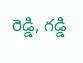రెడ్డి, గడ్డి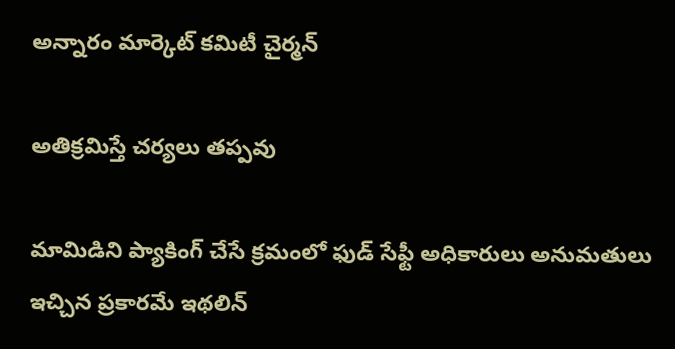అన్నారం మార్కెట్ కమిటీ చైర్మన్

అతిక్రమిస్తే చర్యలు తప్పవు

మామిడిని ప్యాకింగ్ చేసే క్రమంలో ఫుడ్ సేఫ్టీ అధికారులు అనుమతులు ఇచ్చిన ప్రకారమే ఇథలిన్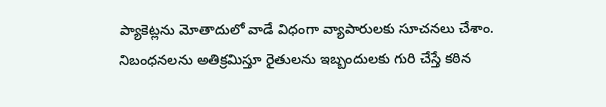ప్యాకెట్లను మోతాదులో వాడే విధంగా వ్యాపారులకు సూచనలు చేశాం. నిబంధనలను అతిక్రమిస్తూ రైతులను ఇబ్బందులకు గురి చేస్తే కఠిన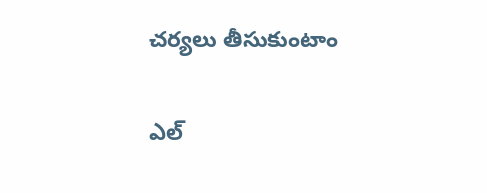చర్యలు తీసుకుంటాం

ఎల్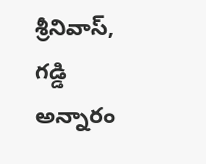శ్రీనివాస్, గడ్డి అన్నారం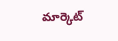మార్కెట్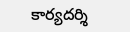కార్యదర్శి